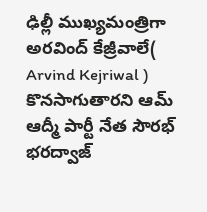ఢిల్లీ ముఖ్యమంత్రిగా అరవింద్ కేజ్రీవాలే( Arvind Kejriwal ) కొనసాగుతారని ఆమ్ ఆద్మీ పార్టీ నేత సౌరభ్ భరద్వాజ్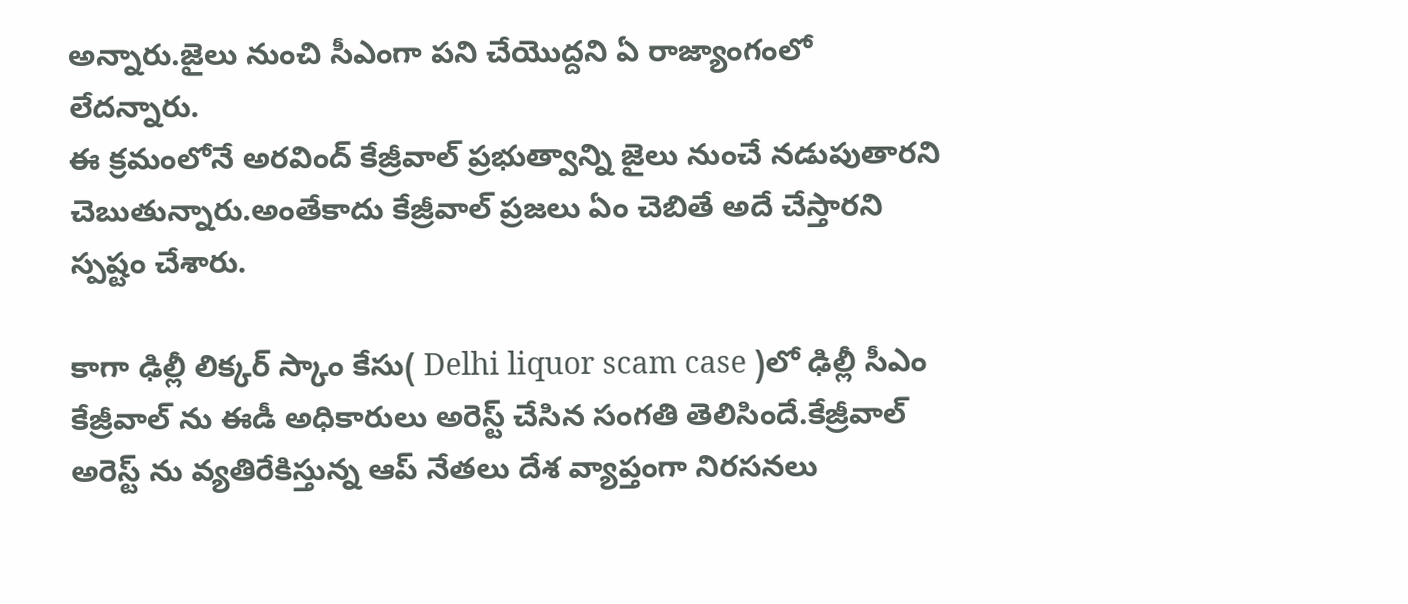అన్నారు.జైలు నుంచి సీఎంగా పని చేయొద్దని ఏ రాజ్యాంగంలో లేదన్నారు.
ఈ క్రమంలోనే అరవింద్ కేజ్రీవాల్ ప్రభుత్వాన్ని జైలు నుంచే నడుపుతారని చెబుతున్నారు.అంతేకాదు కేజ్రీవాల్ ప్రజలు ఏం చెబితే అదే చేస్తారని స్పష్టం చేశారు.

కాగా ఢిల్లీ లిక్కర్ స్కాం కేసు( Delhi liquor scam case )లో ఢిల్లీ సీఎం కేజ్రీవాల్ ను ఈడీ అధికారులు అరెస్ట్ చేసిన సంగతి తెలిసిందే.కేజ్రీవాల్ అరెస్ట్ ను వ్యతిరేకిస్తున్న ఆప్ నేతలు దేశ వ్యాప్తంగా నిరసనలు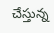చేస్తున్న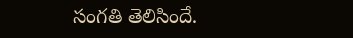సంగతి తెలిసిందే.